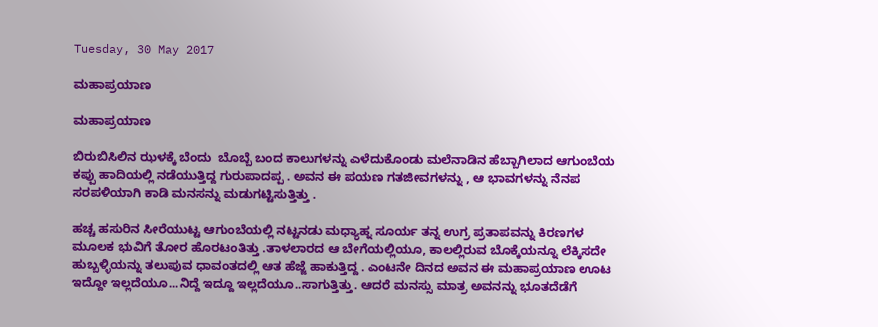Tuesday, 30 May 2017

ಮಹಾಪ್ರಯಾಣ

ಮಹಾಪ್ರಯಾಣ

ಬಿರುಬಿಸಿಲಿನ ಝಳಕ್ಕೆ ಬೆಂದು  ಬೊಬ್ಬೆ ಬಂದ ಕಾಲುಗಳನ್ನು ಎಳೆದುಕೊಂಡು ಮಲೆನಾಡಿನ ಹೆಬ್ಬಾಗಿಲಾದ ಆಗುಂಬೆಯ ಕಪ್ಪು ಹಾದಿಯಲ್ಲಿ ನಡೆಯುತ್ತಿದ್ದ ಗುರುಪಾದಪ್ಪ . ಅವನ ಈ ಪಯಣ ಗತಜೀವಗಳನ್ನು , ಆ ಭಾವಗಳನ್ನು ನೆನಪ ಸರಪಳಿಯಾಗಿ ಕಾಡಿ ಮನಸನ್ನು ಮಡುಗಟ್ಟಿಸುತ್ತಿತ್ತು .

ಹಚ್ಚ ಹಸುರಿನ ಸೀರೆಯುಟ್ಟ ಆಗುಂಬೆಯಲ್ಲಿ ನಟ್ಟನಡು ಮಧ್ಯಾಹ್ನ ಸೂರ್ಯ ತನ್ನ ಉಗ್ರ ಪ್ರತಾಪವನ್ನು ಕಿರಣಗಳ ಮೂಲಕ ಭುವಿಗೆ ತೋರ ಹೊರಟಂತಿತ್ತು .ತಾಳಲಾರದ ಆ ಬೇಗೆಯಲ್ಲಿಯೂ, ಕಾಲಲ್ಲಿರುವ ಬೊಕ್ಕೆಯನ್ನೂ ಲೆಕ್ಕಿಸದೇ ಹುಬ್ಬಳ್ಳಿಯನ್ನು ತಲುಪುವ ಧಾವಂತದಲ್ಲಿ ಆತ ಹೆಜ್ಜೆ ಹಾಕುತ್ತಿದ್ದ . ಎಂಟನೇ ದಿನದ ಅವನ ಈ ಮಹಾಪ್ರಯಾಣ ಊಟ ಇದ್ದೋ ಇಲ್ಲದೆಯೂ...ನಿದ್ದೆ ಇದ್ದೂ ಇಲ್ಲದೆಯೂ..ಸಾಗುತ್ತಿತ್ತು. ಆದರೆ ಮನಸ್ಸು ಮಾತ್ರ ಅವನನ್ನು ಭೂತದೆಡೆಗೆ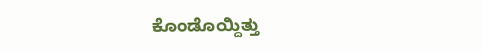ಕೊಂಡೊಯ್ದಿತ್ತು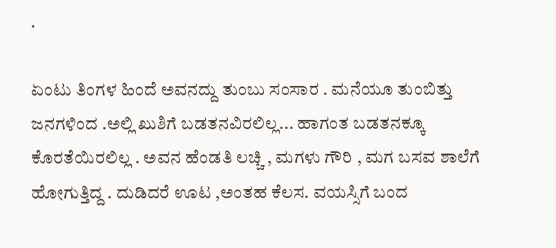.

ಏಂಟು ತಿಂಗಳ ಹಿಂದೆ ಅವನದ್ದು ತುಂಬು ಸಂಸಾರ . ಮನೆಯೂ ತುಂಬಿತ್ತು ಜನಗಳಿಂದ .ಅಲ್ಲಿ ಖುಶಿಗೆ ಬಡತನವಿರಲಿಲ್ಲ... ಹಾಗಂತ ಬಡತನಕ್ಕೂ ಕೊರತೆಯಿರಲಿಲ್ಲ . ಅವನ ಹೆಂಡತಿ ಲಚ್ಚಿ , ಮಗಳು ಗೌರಿ , ಮಗ ಬಸವ ಶಾಲೆಗೆ ಹೋಗುತ್ತಿದ್ದ . ದುಡಿದರೆ ಊಟ ,ಅಂತಹ ಕೆಲಸ. ವಯಸ್ಸಿಗೆ ಬಂದ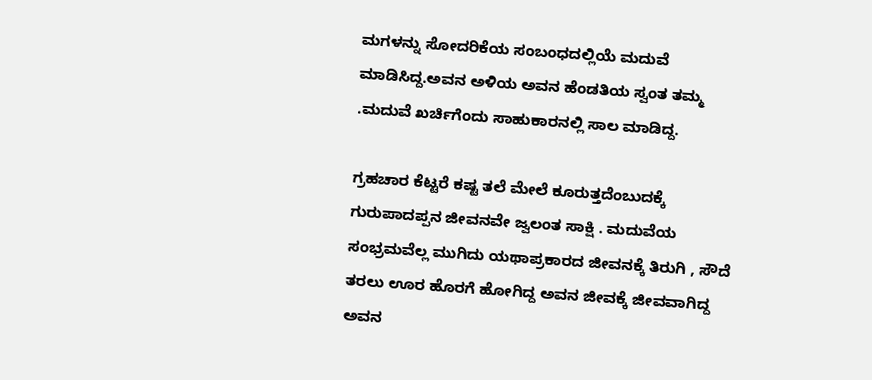ಮಗಳನ್ನು ಸೋದರಿಕೆಯ ಸಂಬಂಧದಲ್ಲಿಯೆ ಮದುವೆ ಮಾಡಿಸಿದ್ದ.ಅವನ ಅಳಿಯ ಅವನ ಹೆಂಡತಿಯ ಸ್ವಂತ ತಮ್ಮ .ಮದುವೆ ಖರ್ಚಿಗೆಂದು ಸಾಹುಕಾರನಲ್ಲಿ ಸಾಲ ಮಾಡಿದ್ದ.

ಗ್ರಹಚಾರ ಕೆಟ್ಟರೆ ಕಷ್ಟ ತಲೆ ಮೇಲೆ ಕೂರುತ್ತದೆಂಬುದಕ್ಕೆ ಗುರುಪಾದಪ್ಪನ ಜೀವನವೇ ಜ್ವಲಂತ ಸಾಕ್ಷಿ . ಮದುವೆಯ ಸಂಭ್ರಮವೆಲ್ಲ ಮುಗಿದು ಯಥಾಪ್ರಕಾರದ ಜೀವನಕ್ಕೆ ತಿರುಗಿ , ಸೌದೆ ತರಲು ಊರ ಹೊರಗೆ ಹೋಗಿದ್ದ ಅವನ ಜೀವಕ್ಕೆ ಜೀವವಾಗಿದ್ದ ಅವನ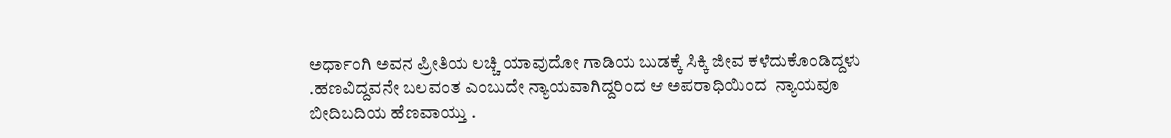ಅರ್ಧಾಂಗಿ ಅವನ ಪ್ರೀತಿಯ ಲಚ್ಚಿ ಯಾವುದೋ ಗಾಡಿಯ ಬುಡಕ್ಕೆ ಸಿಕ್ಕಿ ಜೀವ ಕಳೆದುಕೊಂಡಿದ್ದಳು .ಹಣವಿದ್ದವನೇ ಬಲವಂತ ಎಂಬುದೇ ನ್ಯಾಯವಾಗಿದ್ದರಿಂದ ಆ ಅಪರಾಧಿಯಿಂದ  ನ್ಯಾಯವೂ ಬೀದಿಬದಿಯ ಹೆಣವಾಯ್ತು .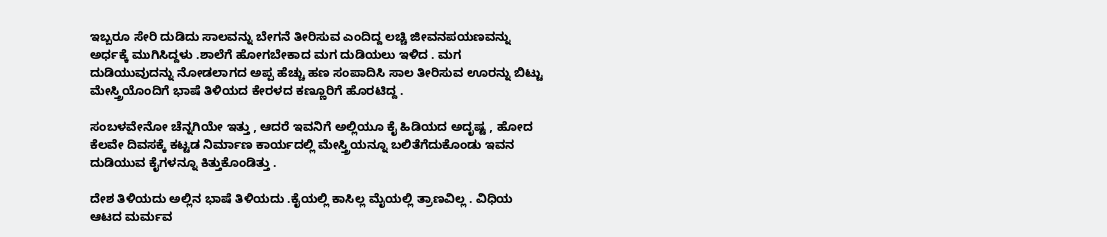ಇಬ್ಬರೂ ಸೇರಿ ದುಡಿದು ಸಾಲವನ್ನು ಬೇಗನೆ ತೀರಿಸುವ ಎಂದಿದ್ದ ಲಚ್ಚಿ ಜೀವನಪಯಣವನ್ನು ಅರ್ಧಕ್ಕೆ ಮುಗಿಸಿದ್ದಳು .ಶಾಲೆಗೆ ಹೋಗಬೇಕಾದ ಮಗ ದುಡಿಯಲು ಇಳಿದ . ಮಗ ದುಡಿಯುವುದನ್ನು ನೋಡಲಾಗದ ಅಪ್ಪ ಹೆಚ್ಚು ಹಣ ಸಂಪಾದಿಸಿ ಸಾಲ ತೀರಿಸುವ ಊರನ್ನು ಬಿಟ್ಟು ಮೇಸ್ತ್ರಿಯೊಂದಿಗೆ ಭಾಷೆ ತಿಳಿಯದ ಕೇರಳದ ಕಣ್ಣೂರಿಗೆ ಹೊರಟಿದ್ದ .

ಸಂಬಳವೇನೋ ಚೆನ್ನಗಿಯೇ ಇತ್ತು , ಆದರೆ ಇವನಿಗೆ ಅಲ್ಲಿಯೂ ಕೈ ಹಿಡಿಯದ ಅದೃಷ್ಟ , ಹೋದ ಕೆಲವೇ ದಿವಸಕ್ಕೆ ಕಟ್ಟಡ ನಿರ್ಮಾಣ ಕಾರ್ಯದಲ್ಲಿ ಮೇಸ್ತ್ರಿಯನ್ನೂ ಬಲಿತೆಗೆದುಕೊಂಡು ಇವನ ದುಡಿಯುವ ಕೈಗಳನ್ನೂ ಕಿತ್ತುಕೊಂಡಿತ್ತು .

ದೇಶ ತಿಳಿಯದು ಅಲ್ಲಿನ ಭಾಷೆ ತಿಳಿಯದು .ಕೈಯಲ್ಲಿ ಕಾಸಿಲ್ಲ ಮೈಯಲ್ಲಿ ತ್ರಾಣವಿಲ್ಲ . ವಿಧಿಯ ಆಟದ ಮರ್ಮವ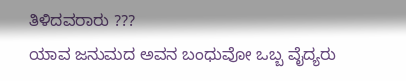ತಿಳಿದವರಾರು ???
ಯಾವ ಜನುಮದ ಅವನ ಬಂಧುವೋ ಒಬ್ಬ ವೈದ್ಯರು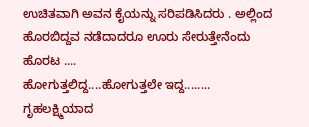ಉಚಿತವಾಗಿ ಅವನ ಕೈಯನ್ನು ಸರಿಪಡಿಸಿದರು . ಅಲ್ಲಿಂದ ಹೊರಬಿದ್ದವ ನಡೆದಾದರೂ ಊರು ಸೇರುತ್ತೇನೆಂದು ಹೊರಟ ....
ಹೋಗುತ್ತಲಿದ್ದ....ಹೋಗುತ್ತಲೇ ಇದ್ದ........
ಗೃಹಲಕ್ಷ್ಮಿಯಾದ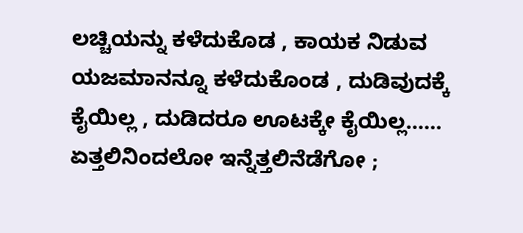ಲಚ್ಚಿಯನ್ನು ಕಳೆದುಕೊಡ , ಕಾಯಕ ನಿಡುವ ಯಜಮಾನನ್ನೂ ಕಳೆದುಕೊಂಡ , ದುಡಿವುದಕ್ಕೆ ಕೈಯಿಲ್ಲ , ದುಡಿದರೂ ಊಟಕ್ಕೇ ಕೈಯಿಲ್ಲ......
ಏತ್ತಲಿನಿಂದಲೋ ಇನ್ನೆತ್ತಲಿನೆಡೆಗೋ ;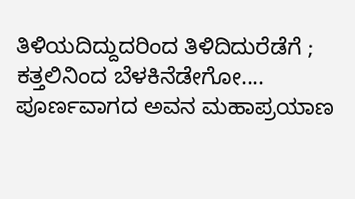ತಿಳಿಯದಿದ್ದುದರಿಂದ ತಿಳಿದಿದುರೆಡೆಗೆ ; ಕತ್ತಲಿನಿಂದ ಬೆಳಕಿನೆಡೇಗೋ.... ಪೂರ್ಣವಾಗದ ಅವನ ಮಹಾಪ್ರಯಾಣ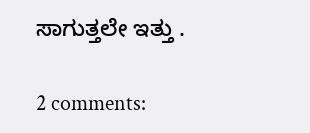ಸಾಗುತ್ತಲೇ ಇತ್ತು .

2 comments: